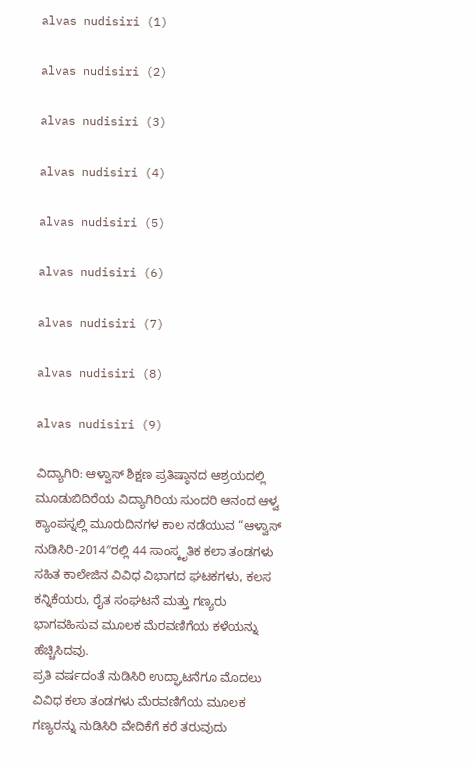alvas nudisiri (1)

alvas nudisiri (2)

alvas nudisiri (3)

alvas nudisiri (4)

alvas nudisiri (5)

alvas nudisiri (6)

alvas nudisiri (7)

alvas nudisiri (8)

alvas nudisiri (9)

ವಿದ್ಯಾಗಿರಿ: ಆಳ್ವಾಸ್ ಶಿಕ್ಷಣ ಪ್ರತಿಷ್ಠಾನದ ಆಶ್ರಯದಲ್ಲಿ ಮೂಡುಬಿದಿರೆಯ ವಿದ್ಯಾಗಿರಿಯ ಸುಂದರಿ ಆನಂದ ಆಳ್ವ ಕ್ಯಾಂಪಸ್ನಲ್ಲಿ ಮೂರುದಿನಗಳ ಕಾಲ ನಡೆಯುವ “ಆಳ್ವಾಸ್ ನುಡಿಸಿರಿ-2014″ರಲ್ಲಿ 44 ಸಾಂಸ್ಕೃತಿಕ ಕಲಾ ತಂಡಗಳು ಸಹಿತ ಕಾಲೇಜಿನ ವಿವಿಧ ವಿಭಾಗದ ಘಟಕಗಳು, ಕಲಸ ಕನ್ನಿಕೆಯರು, ರೈತ ಸಂಘಟನೆ ಮತ್ತು ಗಣ್ಯರು ಭಾಗವಹಿಸುವ ಮೂಲಕ ಮೆರವಣಿಗೆಯ ಕಳೆಯನ್ನು ಹೆಚ್ಚಿಸಿದವು.
ಪ್ರತಿ ವರ್ಷದಂತೆ ನುಡಿಸಿರಿ ಉದ್ಘಾಟನೆಗೂ ಮೊದಲು ವಿವಿಧ ಕಲಾ ತಂಡಗಳು ಮೆರವಣಿಗೆಯ ಮೂಲಕ ಗಣ್ಯರನ್ನು ನುಡಿಸಿರಿ ವೇದಿಕೆಗೆ ಕರೆ ತರುವುದು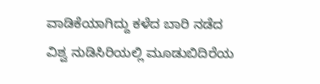ವಾಡಿಕೆಯಾಗಿದ್ದು ಕಳೆದ ಬಾರಿ ನಡೆದ ವಿಶ್ವ ನುಡಿಸಿರಿಯಲ್ಲಿ ಮೂಡುಬಿದಿರೆಯ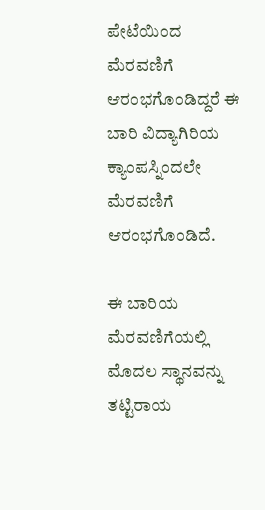ಪೇಟೆಯಿಂದ ಮೆರವಣಿಗೆ ಆರಂಭಗೊಂಡಿದ್ದರೆ ಈ ಬಾರಿ ವಿದ್ಯಾಗಿರಿಯ ಕ್ಯಾಂಪಸ್ನಿಂದಲೇ ಮೆರವಣಿಗೆ ಆರಂಭಗೊಂಡಿದೆ.

ಈ ಬಾರಿಯ ಮೆರವಣಿಗೆಯಲ್ಲಿ ಮೊದಲ ಸ್ಥಾನವನ್ನು ತಟ್ಟಿರಾಯ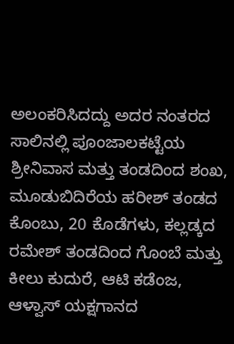ಅಲಂಕರಿಸಿದದ್ದು ಅದರ ನಂತರದ ಸಾಲಿನಲ್ಲಿ ಪೂಂಜಾಲಕಟ್ಟೆಯ ಶ್ರೀನಿವಾಸ ಮತ್ತು ತಂಡದಿಂದ ಶಂಖ, ಮೂಡುಬಿದಿರೆಯ ಹರೀಶ್ ತಂಡದ ಕೊಂಬು, 20 ಕೊಡೆಗಳು, ಕಲ್ಲಡ್ಕದ ರಮೇಶ್ ತಂಡದಿಂದ ಗೊಂಬೆ ಮತ್ತು ಕೀಲು ಕುದುರೆ, ಆಟಿ ಕಡೆಂಜ, ಆಳ್ವಾಸ್ ಯಕ್ಷಗಾನದ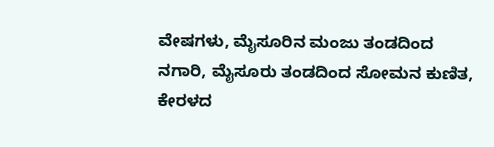ವೇಷಗಳು, ಮೈಸೂರಿನ ಮಂಜು ತಂಡದಿಂದ ನಗಾರಿ, ಮೈಸೂರು ತಂಡದಿಂದ ಸೋಮನ ಕುಣಿತ, ಕೇರಳದ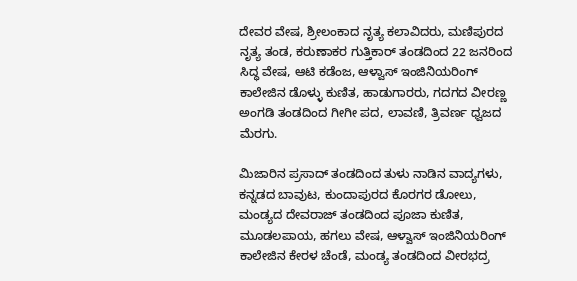ದೇವರ ವೇಷ, ಶ್ರೀಲಂಕಾದ ನೃತ್ಯ ಕಲಾವಿದರು, ಮಣಿಪುರದ ನೃತ್ಯ ತಂಡ, ಕರುಣಾಕರ ಗುತ್ತಿಕಾರ್ ತಂಡದಿಂದ 22 ಜನರಿಂದ ಸಿದ್ಧ ವೇಷ, ಆಟಿ ಕಡೆಂಜ, ಆಳ್ವಾಸ್ ಇಂಜಿನಿಯರಿಂಗ್ ಕಾಲೇಜಿನ ಡೊಳ್ಳು ಕುಣಿತ, ಹಾಡುಗಾರರು, ಗದಗದ ವೀರಣ್ಣ ಅಂಗಡಿ ತಂಡದಿಂದ ಗೀಗೀ ಪದ, ಲಾವಣಿ, ತ್ರಿವರ್ಣ ಧ್ವಜದ ಮೆರಗು.

ಮಿಜಾರಿನ ಪ್ರಸಾದ್ ತಂಡದಿಂದ ತುಳು ನಾಡಿನ ವಾದ್ಯಗಳು, ಕನ್ನಡದ ಬಾವುಟ, ಕುಂದಾಪುರದ ಕೊರಗರ ಡೋಲು, ಮಂಡ್ಯದ ದೇವರಾಜ್ ತಂಡದಿಂದ ಪೂಜಾ ಕುಣಿತ, ಮೂಡಲಪಾಯ, ಹಗಲು ವೇಷ, ಆಳ್ವಾಸ್ ಇಂಜಿನಿಯರಿಂಗ್ ಕಾಲೇಜಿನ ಕೇರಳ ಚೆಂಡೆ, ಮಂಡ್ಯ ತಂಡದಿಂದ ವೀರಭದ್ರ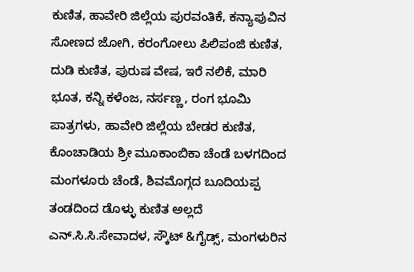ಕುಣಿತ, ಹಾವೇರಿ ಜಿಲ್ಲೆಯ ಪುರವಂತಿಕೆ, ಕನ್ಯಾಪುವಿನ ಸೋಣದ ಜೋಗಿ, ಕರಂಗೋಲು ಪಿಲಿಪಂಜಿ ಕುಣಿತ, ದುಡಿ ಕುಣಿತ, ಪುರುಷ ವೇಷ, ಇರೆ ನಲಿಕೆ, ಮಾರಿ ಭೂತ, ಕನ್ನಿ ಕಳೆಂಜ, ನರ್ಸಣ್ಣ, ರಂಗ ಭೂಮಿ ಪಾತ್ರಗಳು, ಹಾವೇರಿ ಜಿಲ್ಲೆಯ ಬೇಡರ ಕುಣಿತ, ಕೊಂಚಾಡಿಯ ಶ್ರೀ ಮೂಕಾಂಬಿಕಾ ಚೆಂಡೆ ಬಳಗದಿಂದ ಮಂಗಳೂರು ಚೆಂಡೆ, ಶಿವಮೊಗ್ಗದ ಬೂದಿಯಪ್ಪ ತಂಡದಿಂದ ಡೊಳ್ಳು ಕುಣಿತ ಅಲ್ಲದೆ ಎನ್.ಸಿ.ಸಿ.ಸೇವಾದಳ, ಸ್ಕೌಟ್ &ಗೈಡ್ಸ್, ಮಂಗಳುರಿನ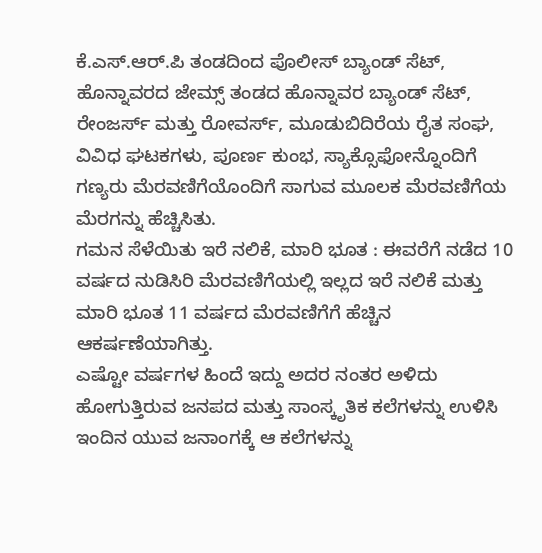ಕೆ.ಎಸ್.ಆರ್.ಪಿ ತಂಡದಿಂದ ಪೊಲೀಸ್ ಬ್ಯಾಂಡ್ ಸೆಟ್, ಹೊನ್ನಾವರದ ಜೇಮ್ಸ್ ತಂಡದ ಹೊನ್ನಾವರ ಬ್ಯಾಂಡ್ ಸೆಟ್, ರೇಂಜರ್ಸ್ ಮತ್ತು ರೋವರ್ಸ್, ಮೂಡುಬಿದಿರೆಯ ರೈತ ಸಂಘ, ವಿವಿಧ ಘಟಕಗಳು, ಪೂರ್ಣ ಕುಂಭ, ಸ್ಯಾಕ್ಸೊಫೋನ್ನೊಂದಿಗೆ ಗಣ್ಯರು ಮೆರವಣಿಗೆಯೊಂದಿಗೆ ಸಾಗುವ ಮೂಲಕ ಮೆರವಣಿಗೆಯ ಮೆರಗನ್ನು ಹೆಚ್ಚಿಸಿತು.
ಗಮನ ಸೆಳೆಯಿತು ಇರೆ ನಲಿಕೆ, ಮಾರಿ ಭೂತ : ಈವರೆಗೆ ನಡೆದ 10 ವರ್ಷದ ನುಡಿಸಿರಿ ಮೆರವಣಿಗೆಯಲ್ಲಿ ಇಲ್ಲದ ಇರೆ ನಲಿಕೆ ಮತ್ತು ಮಾರಿ ಭೂತ 11 ವರ್ಷದ ಮೆರವಣಿಗೆಗೆ ಹೆಚ್ಚಿನ ಆಕರ್ಷಣೆಯಾಗಿತ್ತು.
ಎಷ್ಟೋ ವರ್ಷಗಳ ಹಿಂದೆ ಇದ್ದು ಅದರ ನಂತರ ಅಳಿದು ಹೋಗುತ್ತಿರುವ ಜನಪದ ಮತ್ತು ಸಾಂಸ್ಕೃತಿಕ ಕಲೆಗಳನ್ನು ಉಳಿಸಿ ಇಂದಿನ ಯುವ ಜನಾಂಗಕ್ಕೆ ಆ ಕಲೆಗಳನ್ನು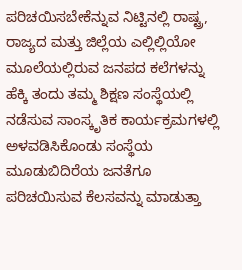ಪರಿಚಯಿಸಬೇಕೆನ್ನುವ ನಿಟ್ಟಿನಲ್ಲಿ ರಾಷ್ಟ್ರ, ರಾಜ್ಯದ ಮತ್ತು ಜಿಲ್ಲೆಯ ಎಲ್ಲಿಲ್ಲಿಯೋ ಮೂಲೆಯಲ್ಲಿರುವ ಜನಪದ ಕಲೆಗಳನ್ನು ಹೆಕ್ಕಿ ತಂದು ತಮ್ಮ ಶಿಕ್ಷಣ ಸಂಸ್ಥೆಯಲ್ಲಿ ನಡೆಸುವ ಸಾಂಸ್ಕೃತಿಕ ಕಾರ್ಯಕ್ರಮಗಳಲ್ಲಿ ಅಳವಡಿಸಿಕೊಂಡು ಸಂಸ್ಥೆಯ ಮೂಡುಬಿದಿರೆಯ ಜನತೆಗೂ ಪರಿಚಯಿಸುವ ಕೆಲಸವನ್ನು ಮಾಡುತ್ತಾ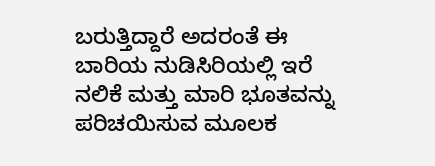ಬರುತ್ತಿದ್ದಾರೆ ಅದರಂತೆ ಈ ಬಾರಿಯ ನುಡಿಸಿರಿಯಲ್ಲಿ ಇರೆ ನಲಿಕೆ ಮತ್ತು ಮಾರಿ ಭೂತವನ್ನು ಪರಿಚಯಿಸುವ ಮೂಲಕ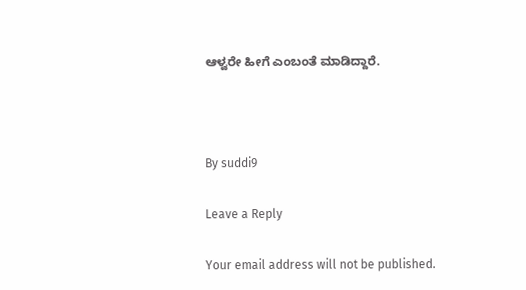ಆಳ್ವರೇ ಹೀಗೆ ಎಂಬಂತೆ ಮಾಡಿದ್ದಾರೆ.



By suddi9

Leave a Reply

Your email address will not be published.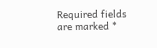Required fields are marked *